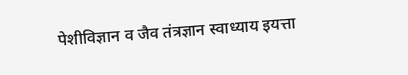पेशीविज्ञान व जैव तंत्रज्ञान स्वाध्याय इयत्ता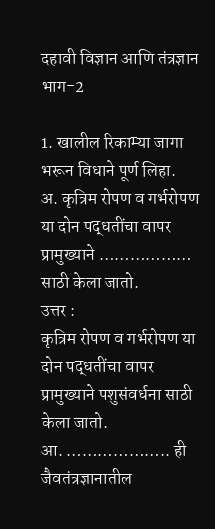दहावी विज्ञान आणि तंत्रज्ञान भाग-2

1. खालील रिकाम्या जागा भरून विधाने पूर्ण लिहा.
अ. कृत्रिम रोपण व गर्भरोपण या दोन पद्धतींचा वापर प्रामुख्याने ……………… साठी केला जातो.
उत्तर :
कृत्रिम रोपण व गर्भरोपण या दोन पद्धतींचा वापर प्रामुख्याने पशुसंवर्धना साठी केला जातो.
आ. ……………….. ही जैवतंत्रज्ञानातील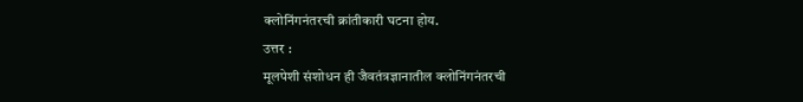क्लोनिंगनंतरची क्रांतीकारी घटना होय.
उत्तर :
मूलपेशी संशोधन ही जैवतंत्रज्ञानातील क्लोनिंगनंतरची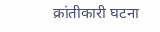क्रांतीकारी घटना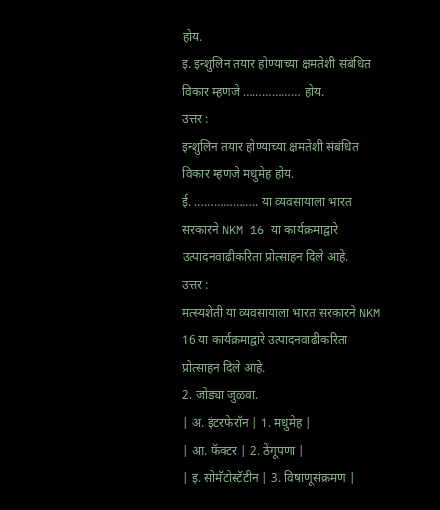होय.
इ. इन्शुलिन तयार होण्याच्या क्षमतेशी संबंधित विकार म्हणजे ……………… होय.
उत्तर :
इन्शुलिन तयार होण्याच्या क्षमतेशी संबंधित विकार म्हणजे मधुमेह होय.
ई. ……………….. या व्यवसायाला भारत सरकारने NKM 16 या कार्यक्रमाद्वारे उत्पादनवाढीकरिता प्रोत्साहन दिले आहे.
उत्तर :
मत्स्यशेती या व्यवसायाला भारत सरकारने NKM 16 या कार्यक्रमाद्वारे उत्पादनवाढीकरिता प्रोत्साहन दिले आहे.
2. जोड्या जुळवा.
| अ. इंटरफेरॉन | 1. मधुमेह |
| आ. फॅक्टर | 2. ठेंगूपणा |
| इ. सोमॅटोस्टॅटीन | 3. विषाणूसंक्रमण |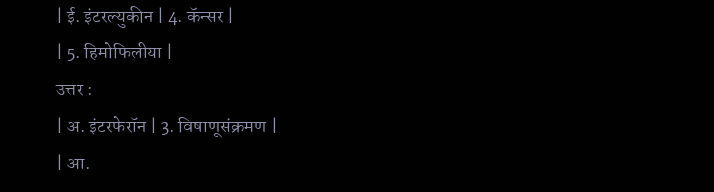| ई. इंटरल्युकीन | 4. कॅन्सर |
| 5. हिमोफिलीया |
उत्तर :
| अ. इंटरफेरॉन | 3. विषाणूसंक्रमण |
| आ.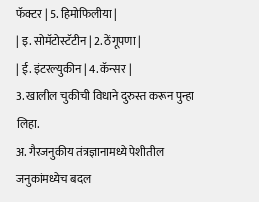फॅक्टर | 5. हिमोफिलीया |
| इ. सोमॅटोस्टॅटीन | 2. ठेंगूपणा |
| ई. इंटरल्युकीन | 4. कॅन्सर |
3. खालील चुकीची विधाने दुरुस्त करून पुन्हा लिहा.
अ. गैरजनुकीय तंत्रज्ञानामध्ये पेशीतील जनुकांमध्येच बदल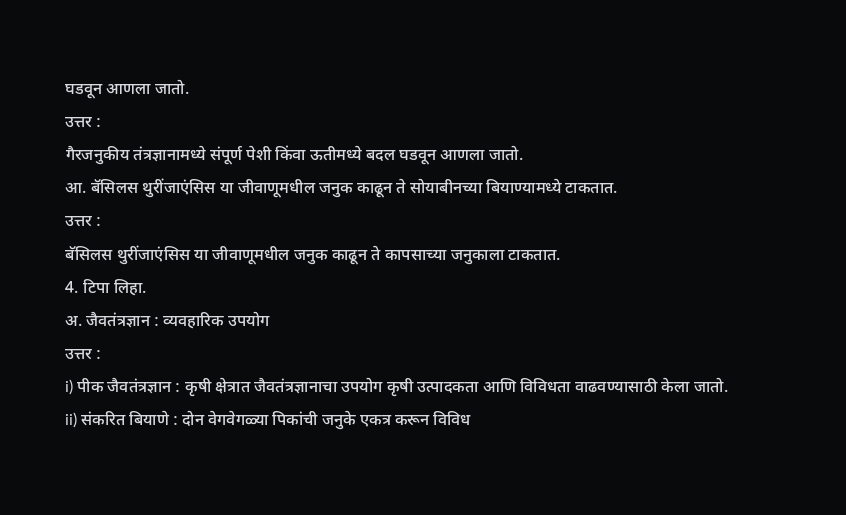घडवून आणला जातो.
उत्तर :
गैरजनुकीय तंत्रज्ञानामध्ये संपूर्ण पेशी किंवा ऊतीमध्ये बदल घडवून आणला जातो.
आ. बॅसिलस थुरींजाएंसिस या जीवाणूमधील जनुक काढून ते सोयाबीनच्या बियाण्यामध्ये टाकतात.
उत्तर :
बॅसिलस थुरींजाएंसिस या जीवाणूमधील जनुक काढून ते कापसाच्या जनुकाला टाकतात.
4. टिपा लिहा.
अ. जैवतंत्रज्ञान : व्यवहारिक उपयोग
उत्तर :
i) पीक जैवतंत्रज्ञान : कृषी क्षेत्रात जैवतंत्रज्ञानाचा उपयोग कृषी उत्पादकता आणि विविधता वाढवण्यासाठी केला जातो.
ii) संकरित बियाणे : दोन वेगवेगळ्या पिकांची जनुके एकत्र करून विविध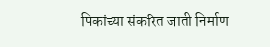पिकांच्या संकरित जाती निर्माण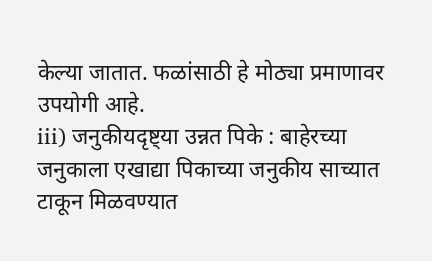केल्या जातात. फळांसाठी हे मोठ्या प्रमाणावर उपयोगी आहे.
iii) जनुकीयदृष्ट्या उन्नत पिके : बाहेरच्या जनुकाला एखाद्या पिकाच्या जनुकीय साच्यात टाकून मिळवण्यात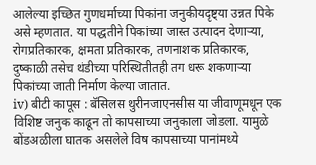आलेल्या इच्छित गुणधर्माच्या पिकांना जनुकीयदृष्ट्या उन्नत पिके असे म्हणतात. या पद्धतीने पिकांच्या जास्त उत्पादन देणाऱ्या, रोगप्रतिकारक, क्षमता प्रतिकारक, तणनाशक प्रतिकारक, दुष्काळी तसेच थंडीच्या परिस्थितीतही तग धरू शकणाऱ्या पिकांच्या जाती निर्माण केल्या जातात.
iv) बीटी कापूस : बॅसिलस थुरीनजाएनसीस या जीवाणूमधून एक विशिष्ट जनुक काढून तो कापसाच्या जनुकाला जोडला. यामुळे बोंडअळीला घातक असलेले विष कापसाच्या पानांमध्ये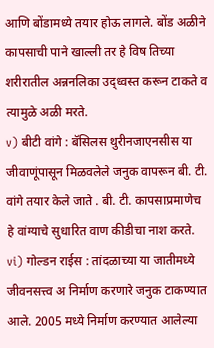आणि बोंडामध्ये तयार होऊ लागले. बोंड अळीने कापसाची पाने खाल्ली तर हे विष तिच्या शरीरातील अन्ननलिका उद्ध्वस्त करून टाकते व त्यामुळे अळी मरते.
v) बीटी वांगे : बॅसिलस थुरीनजाएनसीस या जीवाणूंपासून मिळवलेले जनुक वापरून बी. टी. वांगे तयार केले जाते . बी. टी. कापसाप्रमाणेच हे वांग्याचे सुधारित वाण कीडीचा नाश करते.
vi) गोल्डन राईस : तांदळाच्या या जातीमध्ये जीवनसत्त्व अ निर्माण करणारे जनुक टाकण्यात आले. 2005 मध्ये निर्माण करण्यात आलेल्या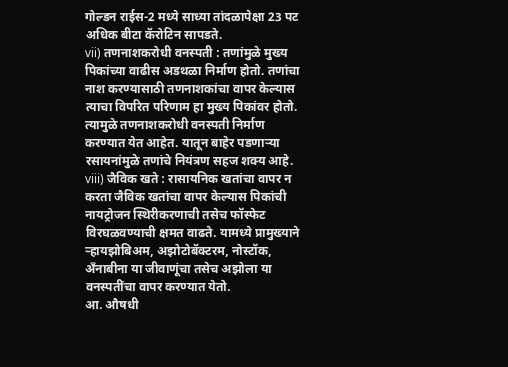गोल्डन राईस-2 मध्ये साध्या तांदळापेक्षा 23 पट अधिक बीटा कॅरोटिन सापडते.
vii) तणनाशकरोधी वनस्पती : तणांमुळे मुख्य पिकांच्या वाढीस अडथळा निर्माण होतो. तणांचा नाश करण्यासाठी तणनाशकांचा वापर केल्यास त्याचा विपरित परिणाम हा मुख्य पिकांवर होतो. त्यामुळे तणनाशकरोधी वनस्पती निर्माण करण्यात येत आहेत. यातून बाहेर पडणाऱ्या रसायनांमुळे तणांचे नियंत्रण सहज शक्य आहे.
viii) जैविक खते : रासायनिक खतांचा वापर न करता जैविक खतांचा वापर केल्यास पिकांची नायट्रोजन स्थिरीकरणाची तसेच फॉस्फेट विरघळवण्याची क्षमत वाढते. यामध्ये प्रामुख्याने ऱ्हायझोबिअम, अझोटोबॅक्टरम, नोस्टॉक, अँनाबीना या जीवाणूंचा तसेच अझोला या वनस्पतींचा वापर करण्यात येतो.
आ. औषधी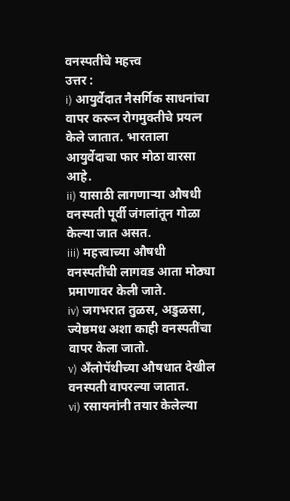वनस्पतींचे महत्त्व
उत्तर :
i) आयुर्वेदात नैसर्गिक साधनांचा वापर करून रोगमुक्तीचे प्रयत्न केले जातात. भारताला आयुर्वेदाचा फार मोठा वारसा आहे.
ii) यासाठी लागणाऱ्या औषधी वनस्पती पूर्वी जंगलांतून गोळा केल्या जात असत.
iii) महत्त्वाच्या औषधी वनस्पतींची लागवड आता मोठ्या प्रमाणावर केली जाते.
iv) जगभरात तुळस, अडुळसा, ज्येष्ठमध अशा काही वनस्पतींचा वापर केला जातो.
v) अँलोपॅथीच्या औषधात देखील वनस्पती वापरल्या जातात.
vi) रसायनांनी तयार केलेल्या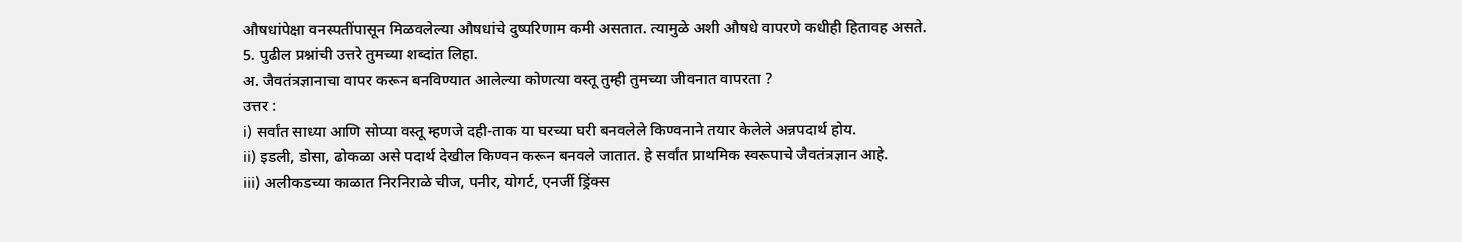औषधांपेक्षा वनस्पतींपासून मिळवलेल्या औषधांचे दुष्परिणाम कमी असतात. त्यामुळे अशी औषधे वापरणे कधीही हितावह असते.
5. पुढील प्रश्नांची उत्तरे तुमच्या शब्दांत लिहा.
अ. जैवतंत्रज्ञानाचा वापर करून बनविण्यात आलेल्या कोणत्या वस्तू तुम्ही तुमच्या जीवनात वापरता ?
उत्तर :
i) सर्वांत साध्या आणि सोप्या वस्तू म्हणजे दही-ताक या घरच्या घरी बनवलेले किण्वनाने तयार केलेले अन्नपदार्थ होय.
ii) इडली, डोसा, ढोकळा असे पदार्थ देखील किण्वन करून बनवले जातात. हे सर्वांत प्राथमिक स्वरूपाचे जैवतंत्रज्ञान आहे.
iii) अलीकडच्या काळात निरनिराळे चीज, पनीर, योगर्ट, एनर्जी ड्रिंक्स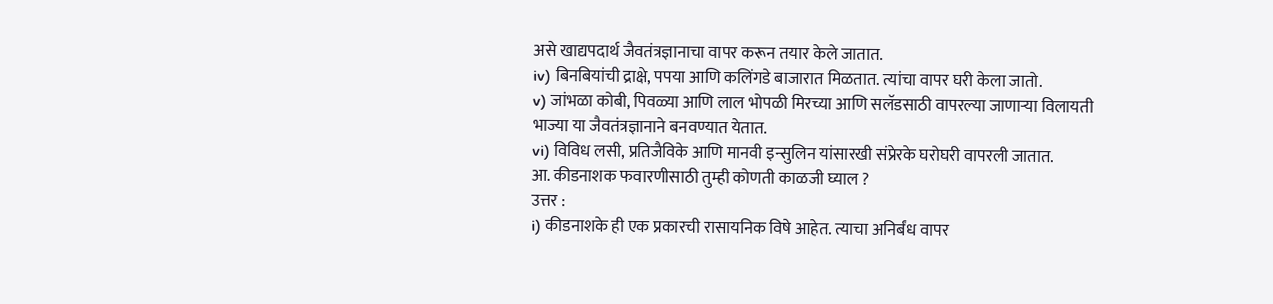असे खाद्यपदार्थ जैवतंत्रज्ञानाचा वापर करून तयार केले जातात.
iv) बिनबियांची द्राक्षे, पपया आणि कलिंगडे बाजारात मिळतात. त्यांचा वापर घरी केला जातो.
v) जांभळा कोबी, पिवळ्या आणि लाल भोपळी मिरच्या आणि सलॅडसाठी वापरल्या जाणाऱ्या विलायती भाज्या या जैवतंत्रज्ञानाने बनवण्यात येतात.
vi) विविध लसी, प्रतिजैविके आणि मानवी इन्सुलिन यांसारखी संप्रेरके घरोघरी वापरली जातात.
आ. कीडनाशक फवारणीसाठी तुम्ही कोणती काळजी घ्याल ?
उत्तर :
i) कीडनाशके ही एक प्रकारची रासायनिक विषे आहेत. त्याचा अनिर्बंध वापर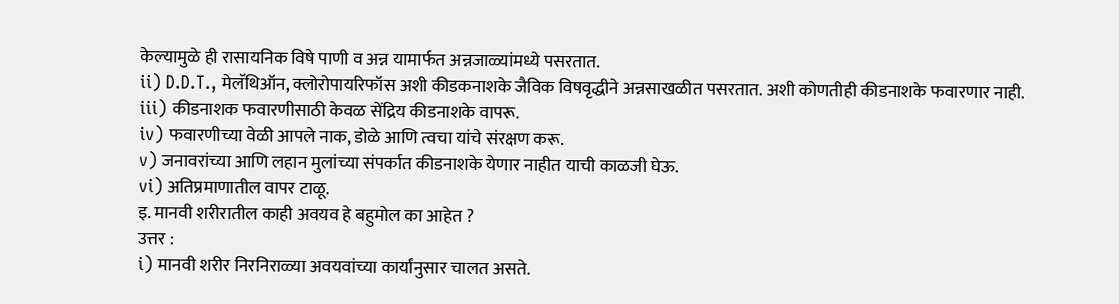केल्यामुळे ही रासायनिक विषे पाणी व अन्न यामार्फत अन्नजाळ्यांमध्ये पसरतात.
ii) D.D.T., मेलॅथिऑन, क्लोरोपायरिफॉस अशी कीडकनाशके जैविक विषवृद्धीने अन्नसाखळीत पसरतात. अशी कोणतीही कीडनाशके फवारणार नाही.
iii) कीडनाशक फवारणीसाठी केवळ सेंद्रिय कीडनाशके वापरू.
iv) फवारणीच्या वेळी आपले नाक, डोळे आणि त्वचा यांचे संरक्षण करू.
v) जनावरांच्या आणि लहान मुलांच्या संपर्कात कीडनाशके येणार नाहीत याची काळजी घेऊ.
vi) अतिप्रमाणातील वापर टाळू.
इ. मानवी शरीरातील काही अवयव हे बहुमोल का आहेत ?
उत्तर :
i) मानवी शरीर निरनिराळ्या अवयवांच्या कार्यांनुसार चालत असते.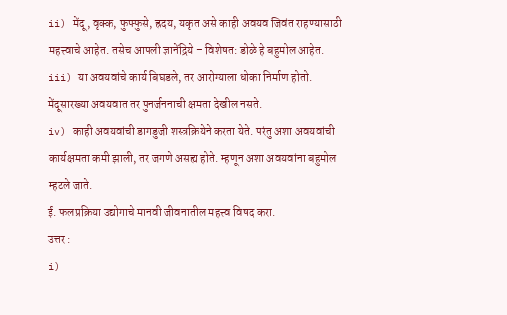ii) मेंदू, वृक्क, फुफ्फुसे, ह्रदय, यकृत असे काही अवयव जिवंत राहण्यासाठी महत्त्वाचे आहेत. तसेच आपली ज्ञानेंद्रिये – विशेषत: डोळे हे बहुमोल आहेत.
iii) या अवयवांचे कार्य बिघडले, तर आरोग्याला धोका निर्माण होतो. मेंदूसारख्या अवयवात तर पुनर्जननाची क्षमता देखील नसते.
iv) काही अवयवांची डागडुजी शस्त्रक्रियेने करता येते. परंतु अशा अवयवांची कार्यक्षमता कमी झाली, तर जगणे असह्य होते. म्हणून अशा अवयवांना बहुमोल म्हटले जाते.
ई. फलप्रक्रिया उद्योगाचे मानवी जीवनातील महत्त्व विषद करा.
उत्तर :
i)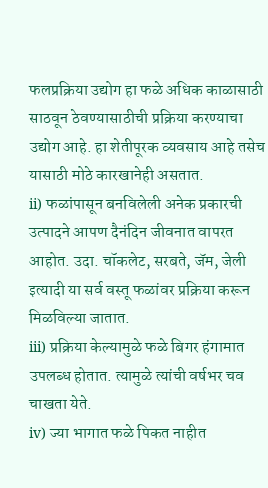फलप्रक्रिया उद्योग हा फळे अधिक काळासाठी साठवून ठेवण्यासाठीची प्रक्रिया करण्याचा उद्योग आहे. हा शेतीपूरक व्यवसाय आहे तसेच यासाठी मोठे कारखानेही असतात.
ii) फळांपासून बनविलेली अनेक प्रकारची उत्पादने आपण दैनंदिन जीवनात वापरत आहोत. उदा. चॉकलेट, सरबते, जॅम, जेली इत्यादी या सर्व वस्तू फळांवर प्रक्रिया करून मिळविल्या जातात.
iii) प्रक्रिया केल्यामुळे फळे बिगर हंगामात उपलब्ध होतात. त्यामुळे त्यांची वर्षभर चव चाखता येते.
iv) ज्या भागात फळे पिकत नाहीत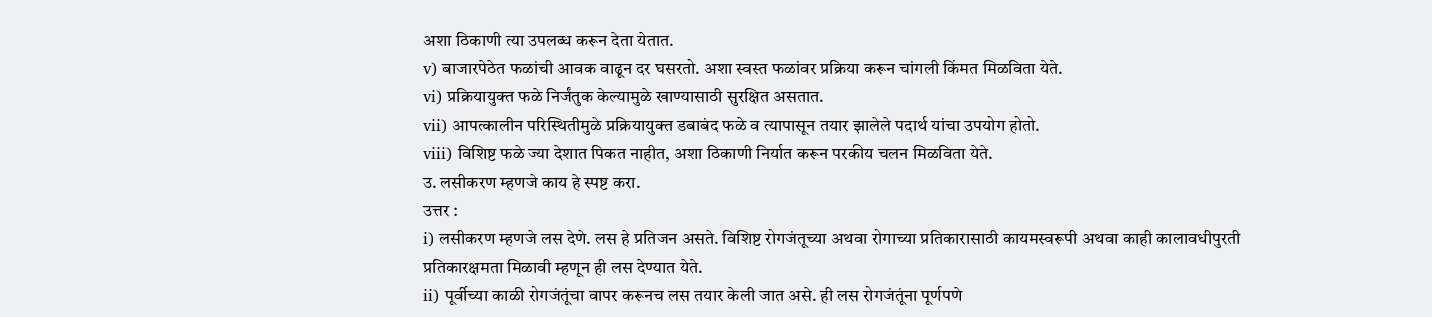अशा ठिकाणी त्या उपलब्ध करून देता येतात.
v) बाजारपेठेत फळांची आवक वाढून दर घसरतो. अशा स्वस्त फळांवर प्रक्रिया करून चांगली किंमत मिळविता येते.
vi) प्रक्रियायुक्त फळे निर्जंतुक केल्यामुळे खाण्यासाठी सुरक्षित असतात.
vii) आपत्कालीन परिस्थितीमुळे प्रक्रियायुक्त डबाबंद फळे व त्यापासून तयार झालेले पदार्थ यांचा उपयोग होतो.
viii) विशिष्ट फळे ज्या देशात पिकत नाहीत, अशा ठिकाणी निर्यात करून परकीय चलन मिळविता येते.
उ. लसीकरण म्हणजे काय हे स्पष्ट करा.
उत्तर :
i) लसीकरण म्हणजे लस देणे. लस हे प्रतिजन असते. विशिष्ट रोगजंतूच्या अथवा रोगाच्या प्रतिकारासाठी कायमस्वरूपी अथवा काही कालावधीपुरती प्रतिकारक्षमता मिळावी म्हणून ही लस देण्यात येते.
ii) पूर्वीच्या काळी रोगजंतूंचा वापर करूनच लस तयार केली जात असे. ही लस रोगजंतूंना पूर्णपणे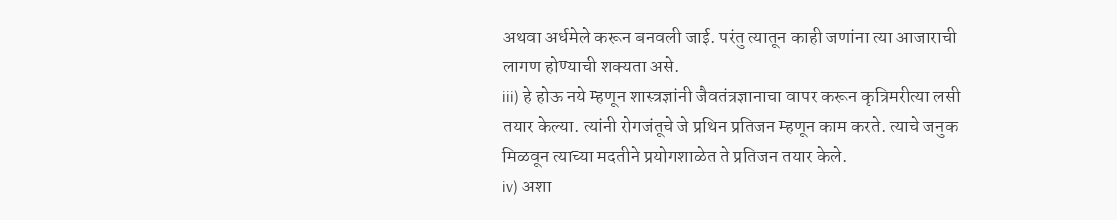अथवा अर्धमेले करून बनवली जाई. परंतु त्यातून काही जणांना त्या आजाराची लागण होण्याची शक्यता असे.
iii) हे होऊ नये म्हणून शास्त्रज्ञांनी जैवतंत्रज्ञानाचा वापर करून कृत्रिमरीत्या लसी तयार केल्या. त्यांनी रोगजंतूचे जे प्रथिन प्रतिजन म्हणून काम करते. त्याचे जनुक मिळवून त्याच्या मदतीने प्रयोगशाळेत ते प्रतिजन तयार केले.
iv) अशा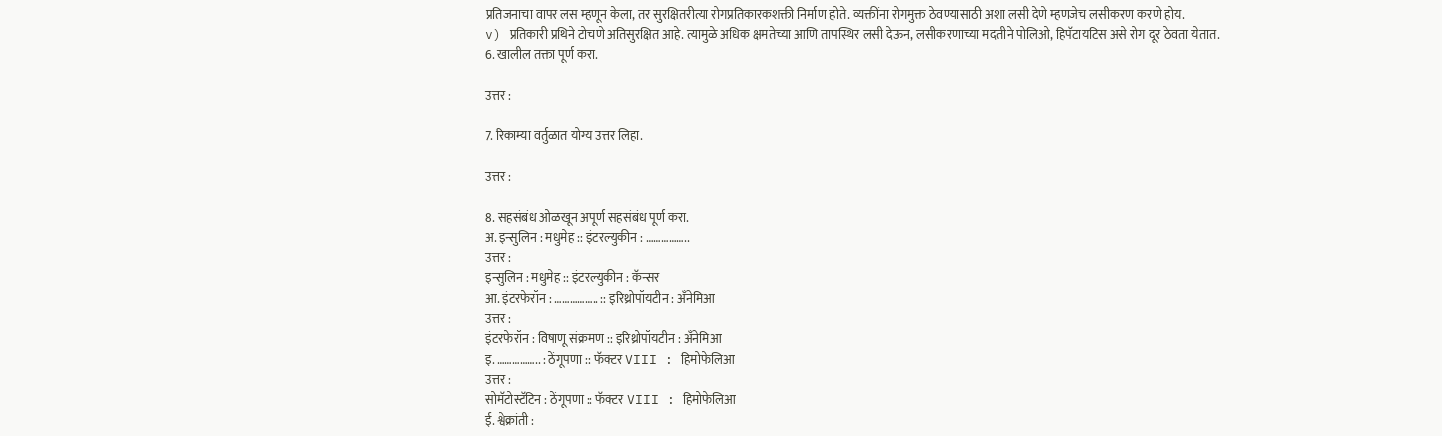प्रतिजनाचा वापर लस म्हणून केला, तर सुरक्षितरीत्या रोगप्रतिकारकशक्ती निर्माण होते. व्यक्तींना रोगमुक्त ठेवण्यासाठी अशा लसी देणे म्हणजेच लसीकरण करणे होय.
v) प्रतिकारी प्रथिने टोचणे अतिसुरक्षित आहे. त्यामुळे अधिक क्षमतेच्या आणि तापस्थिर लसी देऊन, लसीकरणाच्या मदतीने पोलिओ, हिपॅटायटिस असे रोग दूर ठेवता येतात.
6. खालील तक्ता पूर्ण करा.

उत्तर :

7. रिकाम्या वर्तुळात योग्य उत्तर लिहा.

उत्तर :

8. सहसंबंध ओळखून अपूर्ण सहसंबंध पूर्ण करा.
अ. इन्सुलिन : मधुमेह :: इंटरल्युकीन : ……………..
उत्तर :
इन्सुलिन : मधुमेह :: इंटरल्युकीन : कॅन्सर
आ. इंटरफेरॉन : …………….. :: इरिथ्रोपॉयटीन : अँनेमिआ
उत्तर :
इंटरफेरॉन : विषाणू संक्रमण :: इरिथ्रोपॉयटीन : अँनेमिआ
इ. …………….. : ठेंगूपणा :: फॅक्टर VIII : हिमोफेलिआ
उत्तर :
सोमॅटोस्टॅटिन : ठेंगूपणा :: फॅक्टर VIII : हिमोफेलिआ
ई. श्वेक्रांती :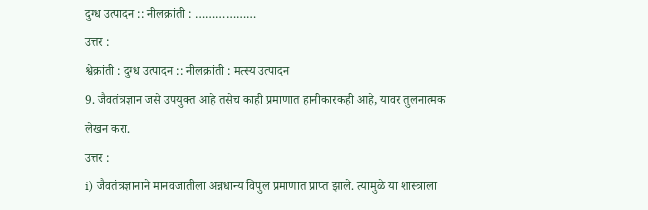दुग्ध उत्पादन :: नीलक्रांती : ………………
उत्तर :
श्वेक्रांती : दुग्ध उत्पादन :: नीलक्रांती : मत्स्य उत्पादन
9. जैवतंत्रज्ञान जसे उपयुक्त आहे तसेच काही प्रमाणात हानीकारकही आहे, यावर तुलनात्मक लेखन करा.
उत्तर :
i) जैवतंत्रज्ञानाने मानवजातीला अन्नधान्य विपुल प्रमाणात प्राप्त झाले. त्यामुळे या शास्त्राला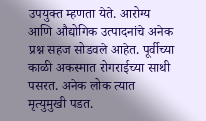उपयुक्त म्हणता येते. आरोग्य आणि औद्योगिक उत्पादनांचे अनेक प्रश्न सहज सोडवले आहेत. पूर्वीच्या काळी अकस्मात रोगराईच्या साथी पसरत. अनेक लोक त्यात मृत्युमुखी पडत.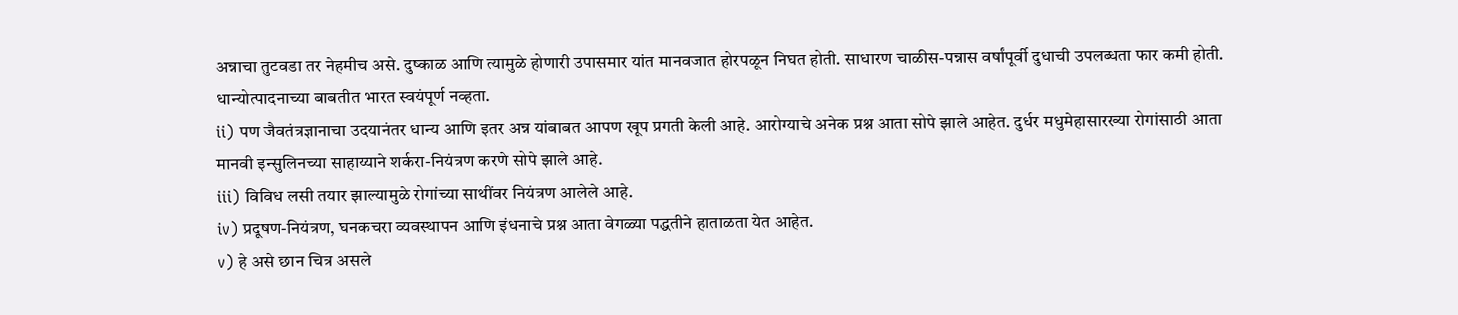अन्नाचा तुटवडा तर नेहमीच असे. दुष्काळ आणि त्यामुळे होणारी उपासमार यांत मानवजात होरपळून निघत होती. साधारण चाळीस-पन्नास वर्षांपूर्वी दुधाची उपलब्धता फार कमी होती. धान्योत्पादनाच्या बाबतीत भारत स्वयंपूर्ण नव्हता.
ii) पण जैवतंत्रज्ञानाचा उदयानंतर धान्य आणि इतर अन्न यांबाबत आपण खूप प्रगती केली आहे. आरोग्याचे अनेक प्रश्न आता सोपे झाले आहेत. दुर्धर मधुमेहासारख्या रोगांसाठी आता मानवी इन्सुलिनच्या साहाय्याने शर्करा-नियंत्रण करणे सोपे झाले आहे.
iii) विविध लसी तयार झाल्यामुळे रोगांच्या साथींवर नियंत्रण आलेले आहे.
iv) प्रदूषण-नियंत्रण, घनकचरा व्यवस्थापन आणि इंधनाचे प्रश्न आता वेगळ्या पद्धतीने हाताळता येत आहेत.
v) हे असे छान चित्र असले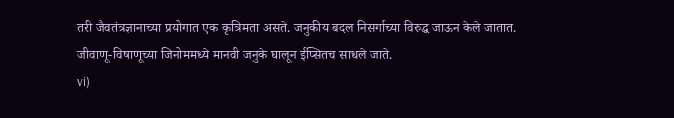तरी जैवतंत्रज्ञानाच्या प्रयोगात एक कृत्रिमता असते. जनुकीय बदल निसर्गाच्या विरुद्ध जाऊन केले जातात. जीवाणू-विषाणूच्या जिनोममध्ये मानवी जनुके घालून ईप्सितच साधले जाते.
vi)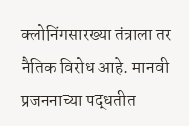क्लोनिंगसारख्या तंत्राला तर नैतिक विरोध आहे. मानवी प्रजननाच्या पद्धतीत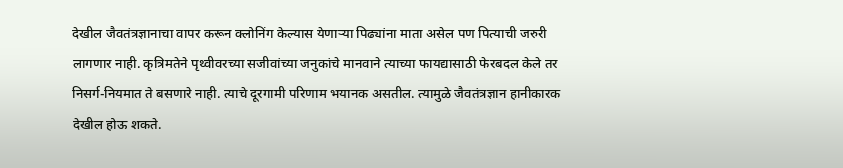देखील जैवतंत्रज्ञानाचा वापर करून क्लोनिंग केल्यास येणाऱ्या पिढ्यांना माता असेल पण पित्याची जरुरी लागणार नाही. कृत्रिमतेने पृथ्वीवरच्या सजीवांच्या जनुकांचे मानवाने त्याच्या फायद्यासाठी फेरबदल केले तर निसर्ग-नियमात ते बसणारे नाही. त्याचे दूरगामी परिणाम भयानक असतील. त्यामुळे जैवतंत्रज्ञान हानीकारक देखील होऊ शकते.